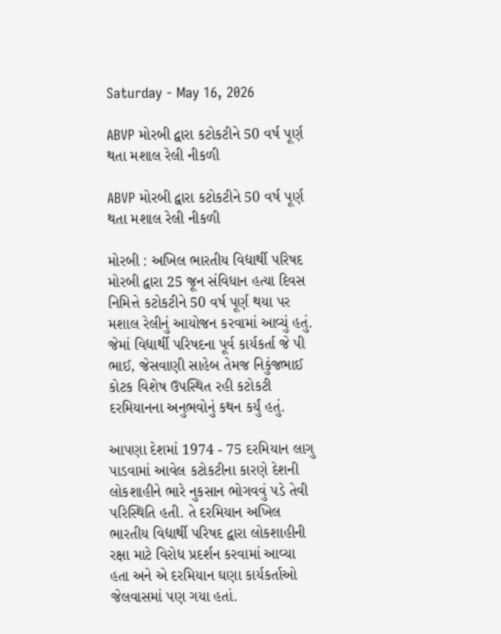Saturday - May 16, 2026

ABVP મોરબી દ્વારા કટોકટીને 50 વર્ષ પૂર્ણ થતા મશાલ રેલી નીકળી

ABVP મોરબી દ્વારા કટોકટીને 50 વર્ષ પૂર્ણ થતા મશાલ રેલી નીકળી

મોરબી : અખિલ ભારતીય વિદ્યાર્થી પરિષદ મોરબી દ્વારા 25 જૂન સંવિધાન હત્યા દિવસ નિમિત્તે કટોકટીને 50 વર્ષ પૂર્ણ થયા પર મશાલ રેલીનું આયોજન કરવામાં આવ્યું હતું. જેમાં વિદ્યાર્થી પરિષદના પૂર્વ કાર્યકર્તા જે પી ભાઈ, જેસવાણી સાહેબ તેમજ નિકુંજભાઈ કોટક વિશેષ ઉપસ્થિત રહી કટોકટી દરમિયાનના અનુભવોનું કથન કર્યું હતું.

આપણા દેશમાં 1974 - 75 દરમિયાન લાગુ પાડવામાં આવેલ કટોકટીના કારણે દેશની લોકશાહીને ભારે નુકસાન ભોગવવું પડે તેવી પરિસ્થિતિ હતી. તે દરમિયાન અખિલ ભારતીય વિદ્યાર્થી પરિષદ દ્વારા લોકશાહીની રક્ષા માટે વિરોધ પ્રદર્શન કરવામાં આવ્યા હતા અને એ દરમિયાન ઘણા કાર્યકર્તાઓ જેલવાસમાં પણ ગયા હતાં.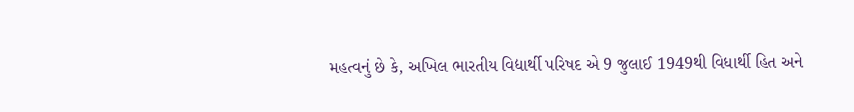મહત્વનું છે કે, અખિલ ભારતીય વિદ્યાર્થી પરિષદ એ 9 જુલાઈ 1949થી વિધાર્થી હિત અને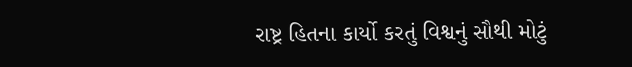રાષ્ટ્ર હિતના કાર્યો કરતું વિશ્વનું સૌથી મોટું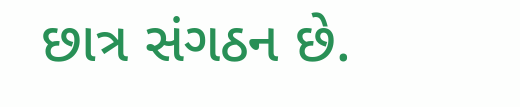છાત્ર સંગઠન છે.